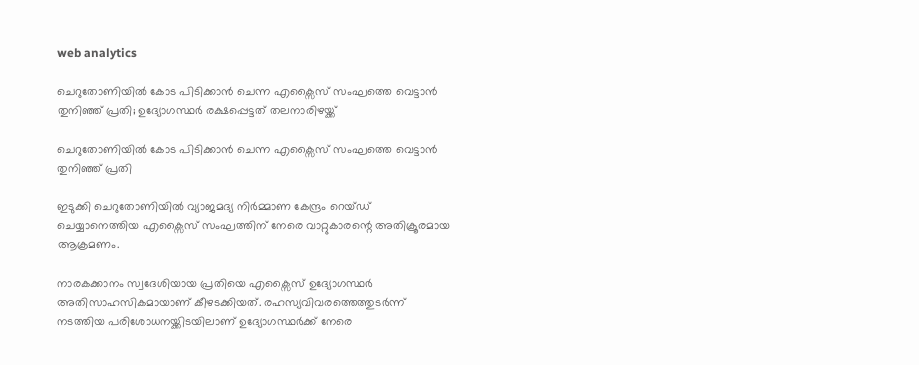web analytics

ചെറുതോണിയിൽ കോട പിടിക്കാൻ ചെന്ന എക്സൈസ് സംഘത്തെ വെട്ടാൻ തുനിഞ്ഞ് പ്രതി; ഉദ്യോഗസ്ഥർ രക്ഷപ്പെട്ടത് തലനാരിഴയ്ക്ക്

ചെറുതോണിയിൽ കോട പിടിക്കാൻ ചെന്ന എക്സൈസ് സംഘത്തെ വെട്ടാൻ തുനിഞ്ഞ് പ്രതി

ഇടുക്കി ചെറുതോണിയിൽ വ്യാജമദ്യ നിർമ്മാണ കേന്ദ്രം റെയ്ഡ് ചെയ്യാനെത്തിയ എക്സൈസ് സംഘത്തിന് നേരെ വാറ്റുകാരന്റെ അതിക്രൂരമായ ആക്രമണം.

നാരകക്കാനം സ്വദേശിയായ പ്രതിയെ എക്സൈസ് ഉദ്യോഗസ്ഥർ അതിസാഹസികമായാണ് കീഴടക്കിയത്. രഹസ്യവിവരത്തെത്തുടർന്ന് നടത്തിയ പരിശോധനയ്ക്കിടയിലാണ് ഉദ്യോഗസ്ഥർക്ക് നേരെ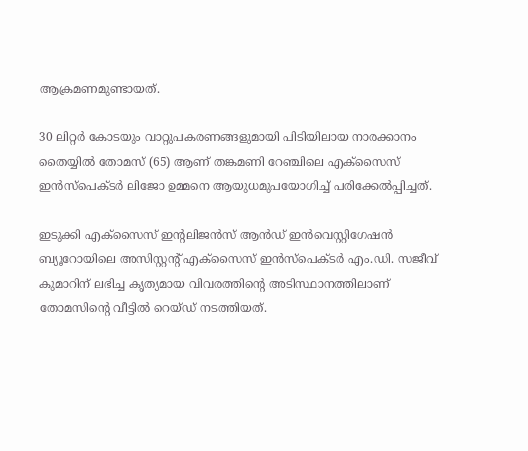ആക്രമണമുണ്ടായത്.

30 ലിറ്റർ കോടയും വാറ്റുപകരണങ്ങളുമായി പിടിയിലായ നാരക്കാനം തൈയ്യിൽ തോമസ് (65) ആണ് തങ്കമണി റേഞ്ചിലെ എക്സൈസ് ഇൻസ്പെക്ടർ ലിജോ ഉമ്മനെ ആയുധമുപയോഗിച്ച് പരിക്കേൽപ്പിച്ചത്.

ഇടുക്കി എക്സൈസ് ഇന്റലിജൻസ് ആൻഡ് ഇൻവെസ്റ്റിഗേഷൻ ബ്യൂറോയിലെ അസിസ്റ്റന്റ് എക്സൈസ് ഇൻസ്പെക്ടർ എം.ഡി. സജീവ് കുമാറിന് ലഭിച്ച കൃത്യമായ വിവരത്തിന്റെ അടിസ്ഥാനത്തിലാണ് തോമസിന്റെ വീട്ടിൽ റെയ്ഡ് നടത്തിയത്.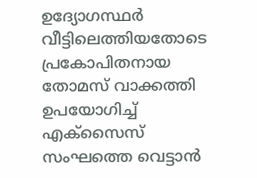ഉദ്യോഗസ്ഥർ വീട്ടിലെത്തിയതോടെ പ്രകോപിതനായ തോമസ് വാക്കത്തി ഉപയോഗിച്ച് എക്സൈസ് സംഘത്തെ വെട്ടാൻ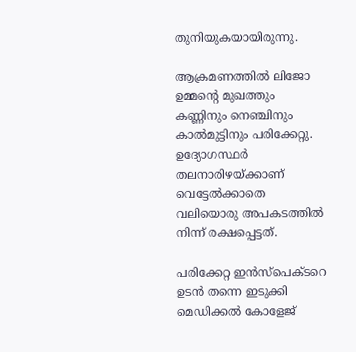തുനിയുകയായിരുന്നു.

ആക്രമണത്തിൽ ലിജോ ഉമ്മന്റെ മുഖത്തും കണ്ണിനും നെഞ്ചിനും കാൽമുട്ടിനും പരിക്കേറ്റു. ഉദ്യോഗസ്ഥർ തലനാരിഴയ്ക്കാണ് വെട്ടേൽക്കാതെ വലിയൊരു അപകടത്തിൽ നിന്ന് രക്ഷപ്പെട്ടത്.

പരിക്കേറ്റ ഇൻസ്പെക്ടറെ ഉടൻ തന്നെ ഇടുക്കി മെഡിക്കൽ കോളേജ്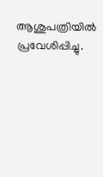ആശുപത്രിയിൽ പ്രവേശിപ്പിച്ചു.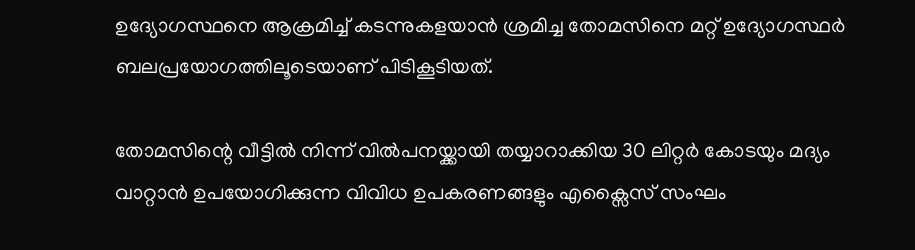ഉദ്യോഗസ്ഥനെ ആക്രമിച്ച് കടന്നുകളയാൻ ശ്രമിച്ച തോമസിനെ മറ്റ് ഉദ്യോഗസ്ഥർ ബലപ്രയോഗത്തിലൂടെയാണ് പിടികൂടിയത്.

തോമസിന്റെ വീട്ടിൽ നിന്ന് വിൽപനയ്ക്കായി തയ്യാറാക്കിയ 30 ലിറ്റർ കോടയും മദ്യം വാറ്റാൻ ഉപയോഗിക്കുന്ന വിവിധ ഉപകരണങ്ങളും എക്സൈസ് സംഘം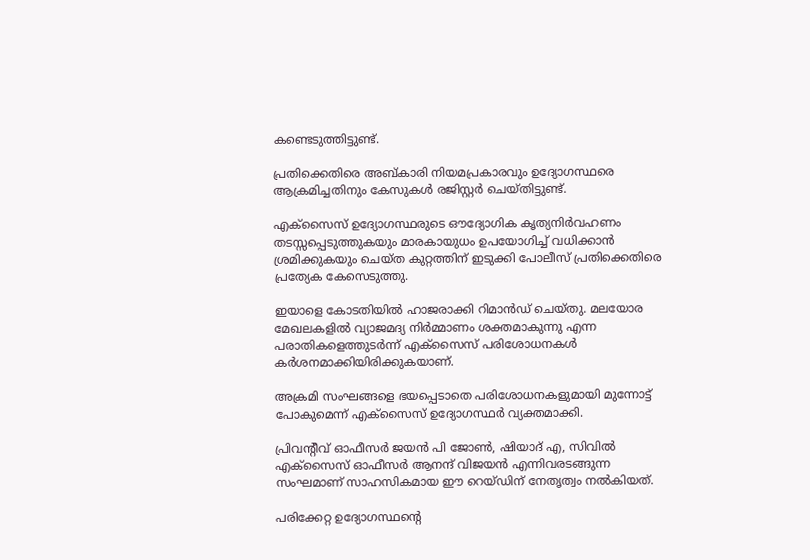കണ്ടെടുത്തിട്ടുണ്ട്.

പ്രതിക്കെതിരെ അബ്കാരി നിയമപ്രകാരവും ഉദ്യോഗസ്ഥരെ ആക്രമിച്ചതിനും കേസുകൾ രജിസ്റ്റർ ചെയ്തിട്ടുണ്ട്.

എക്സൈസ് ഉദ്യോഗസ്ഥരുടെ ഔദ്യോഗിക കൃത്യനിർവഹണം തടസ്സപ്പെടുത്തുകയും മാരകായുധം ഉപയോഗിച്ച് വധിക്കാൻ ശ്രമിക്കുകയും ചെയ്ത കുറ്റത്തിന് ഇടുക്കി പോലീസ് പ്രതിക്കെതിരെ പ്രത്യേക കേസെടുത്തു.

ഇയാളെ കോടതിയിൽ ഹാജരാക്കി റിമാൻഡ് ചെയ്തു. മലയോര മേഖലകളിൽ വ്യാജമദ്യ നിർമ്മാണം ശക്തമാകുന്നു എന്ന പരാതികളെത്തുടർന്ന് എക്സൈസ് പരിശോധനകൾ കർശനമാക്കിയിരിക്കുകയാണ്.

അക്രമി സംഘങ്ങളെ ഭയപ്പെടാതെ പരിശോധനകളുമായി മുന്നോട്ട് പോകുമെന്ന് എക്സൈസ് ഉദ്യോഗസ്ഥർ വ്യക്തമാക്കി.

പ്രിവന്റീവ് ഓഫീസർ ജയൻ പി ജോൺ, ഷിയാദ് എ, സിവിൽ എക്സൈസ് ഓഫീസർ ആനന്ദ് വിജയൻ എന്നിവരടങ്ങുന്ന സംഘമാണ് സാഹസികമായ ഈ റെയ്ഡിന് നേതൃത്വം നൽകിയത്.

പരിക്കേറ്റ ഉദ്യോഗസ്ഥന്റെ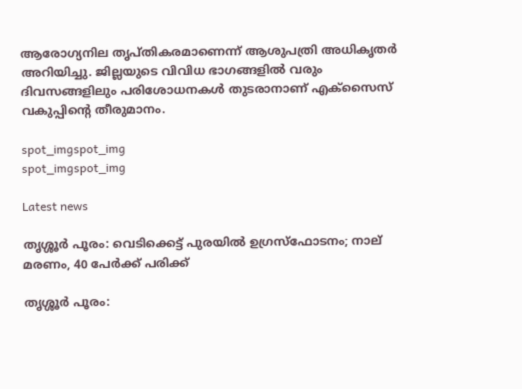ആരോഗ്യനില തൃപ്തികരമാണെന്ന് ആശുപത്രി അധികൃതർ അറിയിച്ചു. ജില്ലയുടെ വിവിധ ഭാഗങ്ങളിൽ വരും ദിവസങ്ങളിലും പരിശോധനകൾ തുടരാനാണ് എക്സൈസ് വകുപ്പിന്റെ തീരുമാനം.

spot_imgspot_img
spot_imgspot_img

Latest news

തൃശ്ശൂർ പൂരം: വെടിക്കെട്ട് പുരയിൽ ഉഗ്രസ്ഫോടനം; നാല് മരണം, 40 പേർക്ക് പരിക്ക്

തൃശ്ശൂർ പൂരം: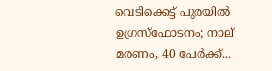വെടിക്കെട്ട് പുരയിൽ ഉഗ്രസ്ഫോടനം; നാല് മരണം, 40 പേർക്ക്...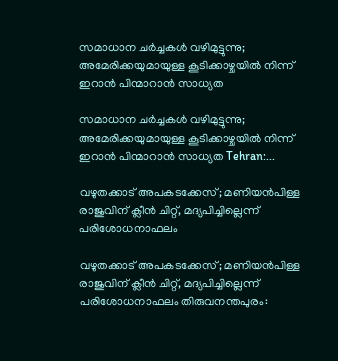സമാധാന ചർച്ചകൾ വഴിമുട്ടുന്നു; അമേരിക്കയുമായുള്ള കൂടിക്കാഴ്ചയിൽ നിന്ന് ഇറാൻ പിന്മാറാൻ സാധ്യത

സമാധാന ചർച്ചകൾ വഴിമുട്ടുന്നു; അമേരിക്കയുമായുള്ള കൂടിക്കാഴ്ചയിൽ നിന്ന് ഇറാൻ പിന്മാറാൻ സാധ്യത Tehran:...

വഴുതക്കാട് അപകടക്കേസ്; മണിയൻപിള്ള രാജുവിന് ക്ലീൻ ചിറ്റ്, മദ്യപിച്ചില്ലെന്ന് പരിശോധനാഫലം

വഴുതക്കാട് അപകടക്കേസ്; മണിയൻപിള്ള രാജുവിന് ക്ലീൻ ചിറ്റ്, മദ്യപിച്ചില്ലെന്ന് പരിശോധനാഫലം തിരുവനന്തപുരം: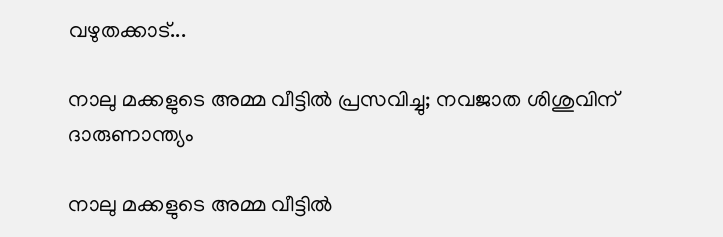വഴുതക്കാട്...

നാലു മക്കളുടെ അമ്മ വീട്ടിൽ പ്രസവിച്ചു; നവജാത ശിശുവിന് ദാരുണാന്ത്യം

നാലു മക്കളുടെ അമ്മ വീട്ടിൽ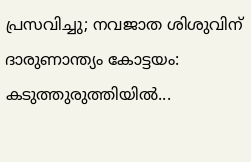പ്രസവിച്ചു; നവജാത ശിശുവിന് ദാരുണാന്ത്യം കോട്ടയം: കടുത്തുരുത്തിയിൽ...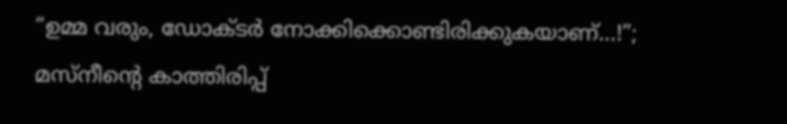“ഉമ്മ വരും, ഡോക്ടർ നോക്കിക്കൊണ്ടിരിക്കുകയാണ്…!”;  മസ്‌നീന്റെ കാത്തിരിപ്പ്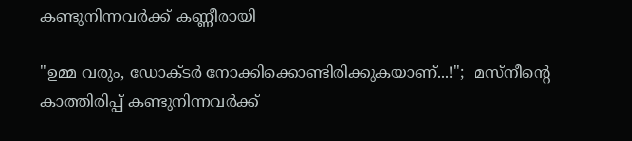കണ്ടുനിന്നവർക്ക് കണ്ണീരായി

"ഉമ്മ വരും, ഡോക്ടർ നോക്കിക്കൊണ്ടിരിക്കുകയാണ്...!";  മസ്‌നീന്റെ കാത്തിരിപ്പ് കണ്ടുനിന്നവർക്ക്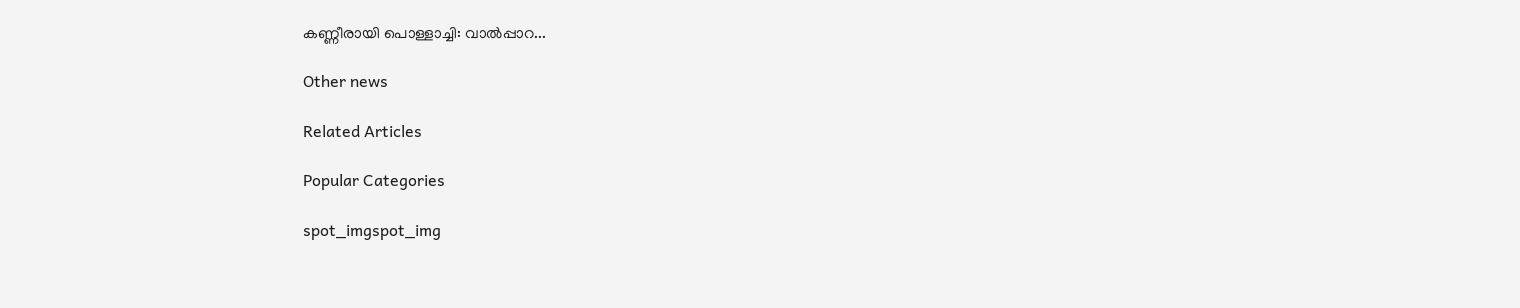കണ്ണീരായി പൊള്ളാച്ചി: വാൽപ്പാറ...

Other news

Related Articles

Popular Categories

spot_imgspot_img